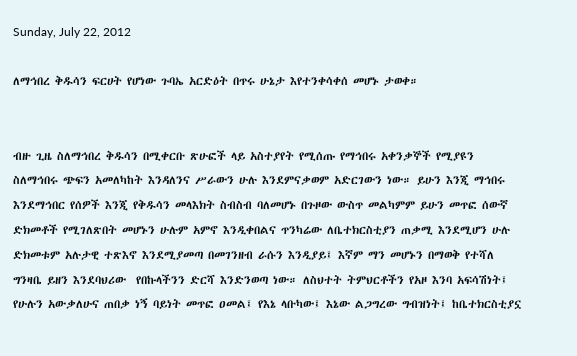Sunday, July 22, 2012

ለማኅበረ ቅዱሳን ፍርሀት የሆነው ጉባኤ አርድዕት በጥሩ ሁኔታ እየተንቀሳቀሰ መሆኑ ታወቀ።


ብዙ ጊዜ ስለማኅበረ ቅዱሳን በሚቀርቡ ጽሁፎች ላይ አስተያየት የሚሰጡ የማኅበሩ አቀንቃኞች የሚያዩን  ስለማኅበሩ ጭፍን አመለካከት እንዳለንና ሥራውን ሁሉ እንደምናቃወም አድርገውን ነው። ይሁን እንጂ ማኅበሩ እንደማኅበር የሰዎች እንጂ የቅዱሳን መላእክት ስብስብ ባለመሆኑ በጉዞው ውስጥ መልካምም ይሁን መጥፎ ሰውኛ ድክመቶች የሚገለጽበት መሆኑን ሁሉም አምኖ እንዲቀበልና ጥንካሬው ለቤተክርስቲያን ጠቃሚ እንደሚሆን ሁሉ ድክመቱም አሉታዊ ተጽእኖ እንደሚያመጣ በመገንዘብ ራሱን እንዲያይ፤ እኛም ማን መሆኑን በማወቅ የተሻለ ግንዛቤ ይዘን እንደባህሪው  የበኩላችንን ድርሻ እንድንወጣ ነው። ለስህተት ትምህርቶችን የአዞ እንባ አፍሳሽነት፤ የሁሉን አውቃለሁና ጠበቃ ነኝ ባይነት መጥፎ ዐመል፤ የእኔ ላቡካው፤ እኔው ልጋግረው ግብዝነት፤ ከቤተክርስቲያኗ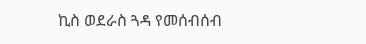ኪስ ወደራስ ጓዳ የመሰብሰብ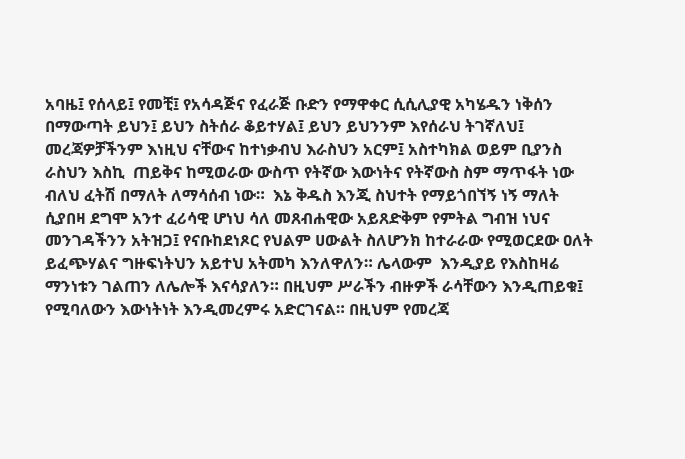አባዜ፤ የሰላይ፤ የመቺ፤ የአሳዳጅና የፈራጅ ቡድን የማዋቀር ሲሲሊያዊ አካሄዱን ነቅሰን በማውጣት ይህን፤ ይህን ስትሰራ ቆይተሃል፤ ይህን ይህንንም እየሰራህ ትገኛለህ፤ መረጃዎቻችንም እነዚህ ናቸውና ከተነቃብህ እራስህን አርም፤ አስተካክል ወይም ቢያንስ ራስህን እስኪ  ጠይቅና ከሚወራው ውስጥ የትኛው እውነትና የትኛውስ ስም ማጥፋት ነው ብለህ ፈትሽ በማለት ለማሳሰብ ነው።  እኔ ቅዱስ እንጂ ስህተት የማይጎበኘኝ ነኝ ማለት ሲያበዛ ደግሞ አንተ ፈሪሳዊ ሆነህ ሳለ መጸብሐዊው አይጸድቅም የምትል ግብዝ ነህና መንገዳችንን አትዝጋ፤ የናቡከደነጾር የህልም ሀውልት ስለሆንክ ከተራራው የሚወርደው ዐለት ይፈጭሃልና ግዙፍነትህን አይተህ አትመካ እንለዋለን። ሌላውም  እንዲያይ የእስከዛሬ ማንነቱን ገልጠን ለሌሎች እናሳያለን። በዚህም ሥራችን ብዙዎች ራሳቸውን እንዲጠይቁ፤ የሚባለውን እውነትነት እንዲመረምሩ አድርገናል። በዚህም የመረጃ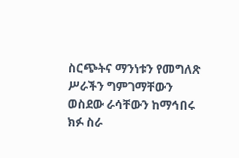ስርጭትና ማንነቱን የመግለጽ ሥራችን ግምገማቸውን ወስደው ራሳቸውን ከማኅበሩ ክፉ ስራ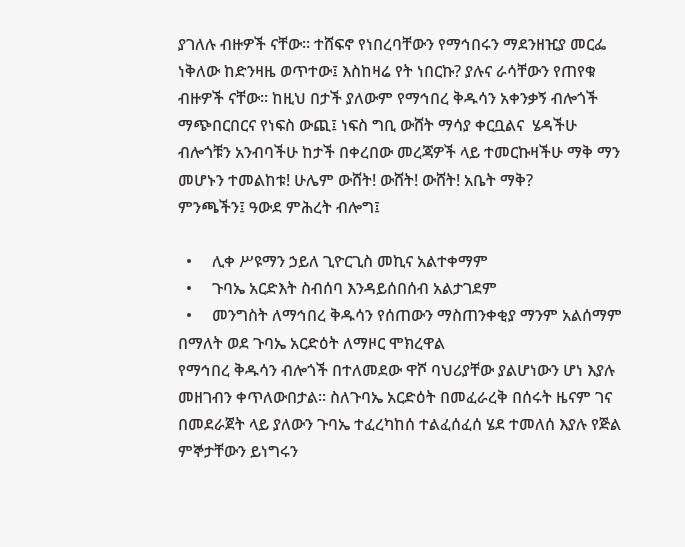ያገለሉ ብዙዎች ናቸው። ተሸፍኖ የነበረባቸውን የማኅበሩን ማደንዘዢያ መርፌ ነቅለው ከድንዛዜ ወጥተው፤ እስከዛሬ የት ነበርኩ? ያሉና ራሳቸውን የጠየቁ ብዙዎች ናቸው። ከዚህ በታች ያለውም የማኅበረ ቅዱሳን አቀንቃኝ ብሎጎች ማጭበርበርና የነፍስ ውጪ፤ ነፍስ ግቢ ውሸት ማሳያ ቀርቧልና  ሄዳችሁ ብሎጎቹን አንብባችሁ ከታች በቀረበው መረጃዎች ላይ ተመርኩዛችሁ ማቅ ማን መሆኑን ተመልከቱ! ሁሌም ውሸት! ውሸት! ውሸት! አቤት ማቅ?
ምንጫችን፤ ዓውደ ምሕረት ብሎግ፤

  •     ሊቀ ሥዩማን ኃይለ ጊዮርጊስ መኪና አልተቀማም
  •     ጉባኤ አርድእት ስብሰባ እንዳይሰበሰብ አልታገደም
  •     መንግስት ለማኅበረ ቅዱሳን የሰጠውን ማስጠንቀቂያ ማንም አልሰማም በማለት ወደ ጉባኤ አርድዕት ለማዞር ሞክረዋል
የማኅበረ ቅዱሳን ብሎጎች በተለመደው ዋሾ ባህሪያቸው ያልሆነውን ሆነ እያሉ መዘገብን ቀጥለውበታል፡፡ ስለጉባኤ አርድዕት በመፈራረቅ በሰሩት ዜናም ገና በመደራጀት ላይ ያለውን ጉባኤ ተፈረካከሰ ተልፈሰፈሰ ሄደ ተመለሰ እያሉ የጅል ምኞታቸውን ይነግሩን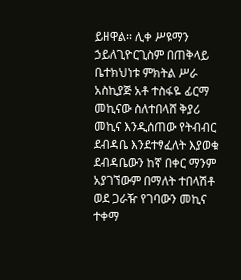ይዘዋል፡፡ ሊቀ ሥዩማን ኃይለጊዮርጊስም በጠቅላይ ቤተክህነቱ ምክትል ሥራ አስኪያጅ አቶ ተስፋዬ ፊርማ መኪናው ስለተበላሸ ቅያሪ መኪና እንዲሰጠው የትብብር ደብዳቤ እንደተፃፈለት እያወቁ  ደብዳቤውን ከኛ በቀር ማንም አያገኘውም በማለት ተበላሽቶ ወደ ጋራዥ የገባውን መኪና ተቀማ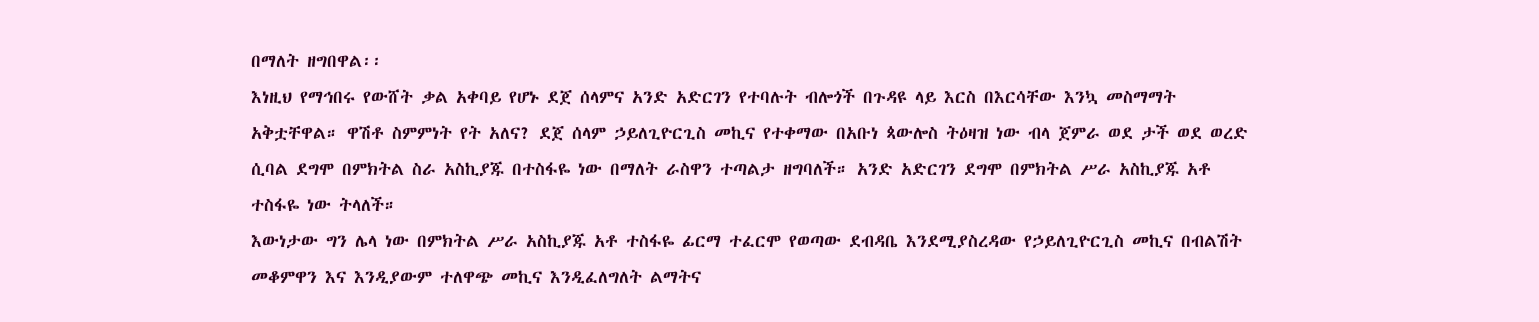በማለት ዘግበዋል፡፡
እነዚህ የማኅበሩ የውሸት ቃል አቀባይ የሆኑ ደጀ ሰላምና አንድ አድርገን የተባሉት ብሎጎች በጉዳዩ ላይ እርስ በእርሳቸው እንኳ መስማማት አቅቷቸዋል። ዋሽቶ ስምምነት የት አለና? ደጀ ሰላም ኃይለጊዮርጊስ መኪና የተቀማው በአቡነ ጳውሎስ ትዕዛዝ ነው ብላ ጀምራ ወደ ታች ወደ ወረድ ሲባል ደግሞ በምክትል ስራ አስኪያጁ በተስፋዬ ነው በማለት ራስዋን ተጣልታ ዘግባለች። አንድ አድርገን ደግሞ በምክትል ሥራ አስኪያጁ አቶ ተስፋዬ ነው ትላለች።
እውነታው ግን ሌላ ነው በምክትል ሥራ አስኪያጁ አቶ ተስፋዬ ፊርማ ተፈርሞ የወጣው ደብዳቤ እንደሚያስረዳው የኃይለጊዮርጊስ መኪና በብልሽት መቆምዋን እና እንዲያውም ተለዋጭ መኪና እንዲፈለግለት ልማትና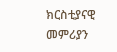ክርስቲያናዊ መምሪያን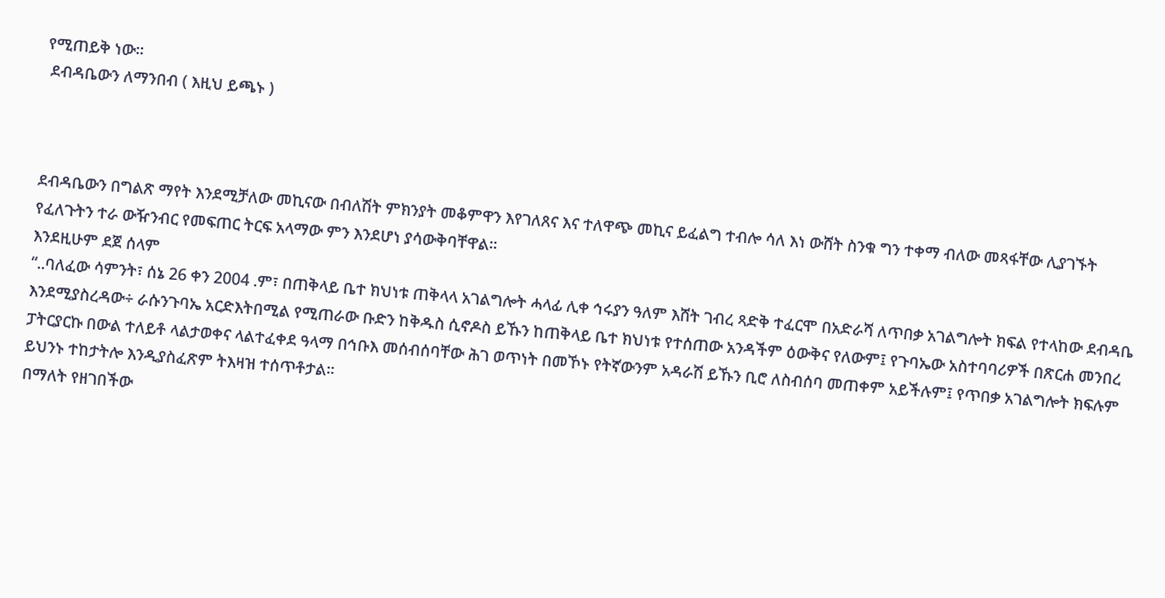የሚጠይቅ ነው።
 ደብዳቤውን ለማንበብ ( እዚህ ይጫኑ )



ደብዳቤውን በግልጽ ማየት እንደሚቻለው መኪናው በብለሽት ምክንያት መቆምዋን እየገለጸና እና ተለዋጭ መኪና ይፈልግ ተብሎ ሳለ እነ ውሸት ስንቁ ግን ተቀማ ብለው መጻፋቸው ሊያገኙት የፈለጉትን ተራ ውዥንብር የመፍጠር ትርፍ አላማው ምን እንደሆነ ያሳውቅባቸዋል።
እንደዚሁም ደጀ ሰላም
“..ባለፈው ሳምንት፣ ሰኔ 26 ቀን 2004 .ም፣ በጠቅላይ ቤተ ክህነቱ ጠቅላላ አገልግሎት ሓላፊ ሊቀ ኅሩያን ዓለም እሸት ገብረ ጻድቅ ተፈርሞ በአድራሻ ለጥበቃ አገልግሎት ክፍል የተላከው ደብዳቤ እንደሚያስረዳው÷ ራሱንጉባኤ አርድእትበሚል የሚጠራው ቡድን ከቅዱስ ሲኖዶስ ይኹን ከጠቅላይ ቤተ ክህነቱ የተሰጠው አንዳችም ዕውቅና የለውም፤ የጉባኤው አስተባባሪዎች በጽርሐ መንበረ ፓትርያርኩ በውል ተለይቶ ላልታወቀና ላልተፈቀደ ዓላማ በኅቡእ መሰብሰባቸው ሕገ ወጥነት በመኾኑ የትኛውንም አዳራሽ ይኹን ቢሮ ለስብሰባ መጠቀም አይችሉም፤ የጥበቃ አገልግሎት ክፍሉም ይህንኑ ተከታትሎ እንዲያስፈጽም ትእዛዝ ተሰጥቶታል፡፡
በማለት የዘገበችው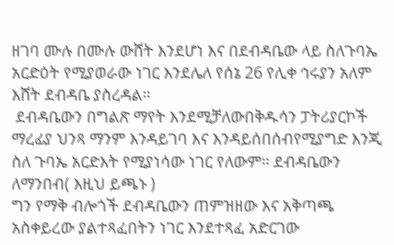ዘገባ ሙሉ በሙሉ ውሸት እንደሆነ እና በደብዳቤው ላይ ስለጉባኤ አርድዕት የሚያወራው ነገር እንደሌለ የሰኔ 26 የሊቀ ኅሩያን አለም እሸት ደብዳቤ ያስረዳል።
 ደብዳቤውን በግልጽ ማየት እንደሚቻለውበቅዱሳን ፓትሪያርኮች ማረፊያ ህንጻ ማንም እንዳይገባ እና እንዳይሰበሰብየሚያግድ እንጂ ስለ ጉባኤ አርድእት የሚያነሳው ነገር የለውም። ደብዳቤውን ለማንበብ( እዚህ ይጫኑ )
ግን የማቅ ብሎጎች ደብዳቤውን ጠምዝዘው እና አቅጣጫ አስቀይረው ያልተጻፈበትን ነገር እንደተጻፈ አድርገው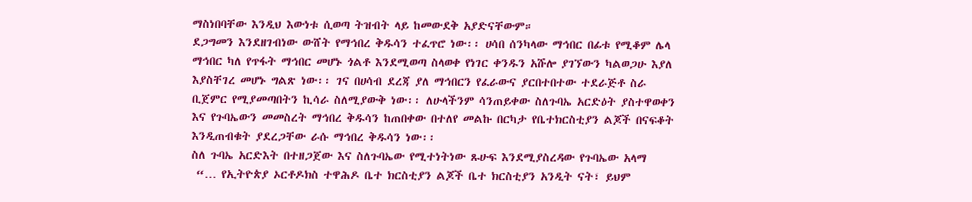ማስነበባቸው እንዲህ እውነቱ ሲወጣ ትዝብት ላይ ከመውደቅ አያድናቸውም።
ደጋግመን እንደዘገብነው ውሸት የማኅበረ ቅዱሳን ተፈጥሮ ነው፡፡ ሀሳበ ሰንካላው ማኅበር በፊቱ የሚቆም ሌላ ማኅበር ካለ የጥፋት ማኅበር መሆኑ ጎልቶ እንደሚወጣ ስላወቀ የነገር ቀንዱን አሹሎ ያገኘውን ካልወጋሁ እያለ እያስቸገረ መሆኑ ግልጽ ነው፡፡ ገና በሀሳብ ደረጃ ያለ ማኅበርን የፈራውና ያርበተበተው ተደራጅቶ ስራ ቢጀምር የሚያመጣበትን ኪሳራ ስለሚያውቅ ነው፡፡ ለሁላችንም ሳንጠይቀው ስለጉባኤ አርድዕት ያስተዋወቀን እና የጉባኤውን መመስረት ማኅበረ ቅዱሳን ከጠበቀው በተለየ መልኩ በርካታ የቤተክርስቲያን ልጆች በናፍቆት እንዲጠብቁት ያደረጋቸው ራሱ ማኅበረ ቅዱሳን ነው፡፡
ስለ ጉባኤ አርድእት በተዘጋጀው እና ስለጉባኤው የሚተነትነው ጹሁፍ እንደሚያስረዳው የጉባኤው አላማ
 “… የኢትዮጵያ ኦርቶዶክስ ተዋሕዶ ቤተ ክርስቲያን ልጆች ቤተ ክርስቲያን አንዲት ናት፣ ይህም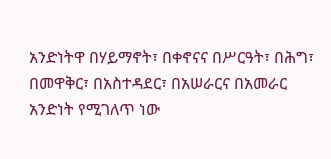አንድነትዋ በሃይማኖት፣ በቀኖናና በሥርዓት፣ በሕግ፣ በመዋቅር፣ በአስተዳደር፣ በአሠራርና በአመራር አንድነት የሚገለጥ ነው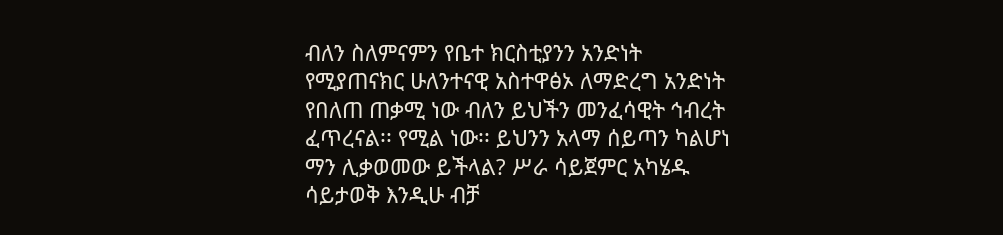ብለን ስለምናምን የቤተ ክርስቲያንን አንድነት የሚያጠናክር ሁለንተናዊ አስተዋፅኦ ለማድረግ አንድነት የበለጠ ጠቃሚ ነው ብለን ይህችን መንፈሳዊት ኅብረት ፈጥረናል፡፡ የሚል ነው፡፡ ይህንን አላማ ሰይጣን ካልሆነ ማን ሊቃወመው ይችላል? ሥራ ሳይጀምር አካሄዱ ሳይታወቅ እንዲሁ ብቻ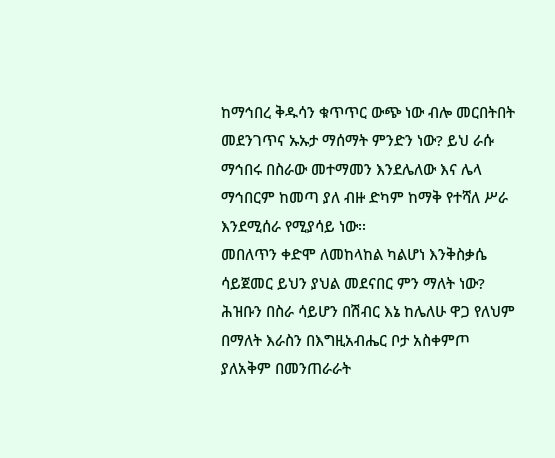ከማኅበረ ቅዱሳን ቁጥጥር ውጭ ነው ብሎ መርበትበት መደንገጥና ኡኡታ ማሰማት ምንድን ነው? ይህ ራሱ ማኅበሩ በስራው መተማመን እንደሌለው እና ሌላ ማኅበርም ከመጣ ያለ ብዙ ድካም ከማቅ የተሻለ ሥራ እንደሚሰራ የሚያሳይ ነው፡፡
መበለጥን ቀድሞ ለመከላከል ካልሆነ እንቅስቃሴ ሳይጀመር ይህን ያህል መደናበር ምን ማለት ነው? ሕዝቡን በስራ ሳይሆን በሽብር እኔ ከሌለሁ ዋጋ የለህም በማለት እራስን በእግዚአብሔር ቦታ አስቀምጦ ያለአቅም በመንጠራራት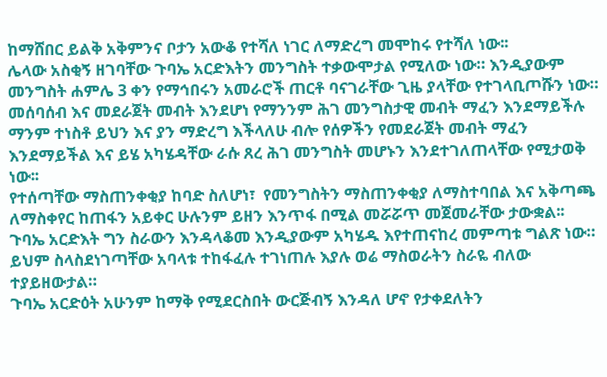ከማሸበር ይልቅ አቅምንና ቦታን አውቆ የተሻለ ነገር ለማድረግ መሞከሩ የተሻለ ነው፡፡
ሌላው አስቂኝ ዘገባቸው ጉባኤ አርድእትን መንግስት ተቃውሞታል የሚለው ነው። እንዲያውም መንግስት ሐምሌ 3 ቀን የማኅበሩን አመራሮች ጠርቶ ባናገራቸው ጊዜ ያላቸው የተገላቢጦሹን ነው። መሰባሰብ እና መደራጀት መብት እንደሆነ የማንንም ሕገ መንግስታዊ መብት ማፈን እንደማይችሉ ማንም ተነስቶ ይህን እና ያን ማድረግ እችላለሁ ብሎ የሰዎችን የመደራጀት መብት ማፈን እንደማይችል እና ይሄ አካሄዳቸው ራሱ ጸረ ሕገ መንግስት መሆኑን እንደተገለጠላቸው የሚታወቅ ነው፡፡
የተሰጣቸው ማስጠንቀቂያ ከባድ ስለሆነ፣  የመንግስትን ማስጠንቀቂያ ለማስተባበል እና አቅጣጫ ለማስቀየር ከጠፋን አይቀር ሁሉንም ይዘን እንጥፋ በሚል መሯሯጥ መጀመራቸው ታውቋል፡፡ ጉባኤ አርድእት ግን ስራውን እንዳላቆመ እንዲያውም አካሄዱ እየተጠናከረ መምጣቱ ግልጽ ነው። ይህም ስላስደነገጣቸው አባላቱ ተከፋፈሉ ተገነጠሉ እያሉ ወሬ ማስወራትን ስራዬ ብለው ተያይዘውታል።
ጉባኤ አርድዕት አሁንም ከማቅ የሚደርስበት ውርጅብኝ እንዳለ ሆኖ የታቀደለትን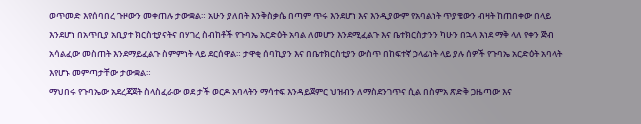ወጥመድ እየሰባበረ ጉዞውን መቀጠሉ ታውቋል። አሁን ያለበት እንቅስቃሴ በጣም ጥሩ እንደሆነ እና እንዲያውም የአባልነት ጥያቄውን ብዛት ከጠበቀው በላይ እንደሆነ በአጥቢያ አቢያተ ክርስቲያናትና በሃገረ ስብከቶች የጉባኤ አርድዕት አባል ለመሆን እንደሚፈልጉ እና ቤተክርስታንን ካሁን በኋላ እነደ ማቅ ላለ የቀን ጅብ አሳልፈው መስጠት እንደማይፈልጉ ስምምነት ላይ ደርሰዋል። ታዋቂ ሰባኪያን እና በቤተክርስቲያን ውስጥ በከፍተኛ ኃላፊነት ላይ ያሉ ሰዎች የጉባኤ አርድዕት አባላት እየሆኑ መምጣታቸው ታውቋል።
ማህበሩ የጉባኤው አደረጃጀት ስላስፈራው ወደ ታች ወርዶ አባላትን ማሳተፍ እንዳይጀምር ህዝብን ለማስደንገጥና ሲል በስምአ ጽድቅ ጋዜጣው እና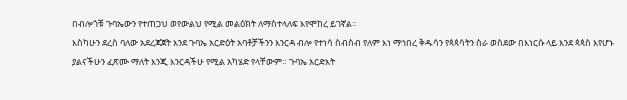በብሎጎቹ ጉባኤውን የተጠጋህ ወየውልህ የሚል መልዕክት ለማስተላለፍ እየሞከረ ይገኛል።
እስካሁን ደረስ ባለው አደረጃጀት እንደ ጉባኤ አርድዕት አባቶቻችንን እንርዳ ብሎ የተነሳ ስብስብ የለም እነ ማኅበረ ቅዱሳን የጳጳሳትን ስራ ወስደው በእነርሱ ላይ እንደ ጳጳስ እየሆኑ ያልናችሁን ፈጽሙ ማለት እንጂ እንርዳችሁ የሚል አካሄድ የላቸውም። ጉባኤ አርድእት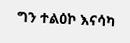ግን ተልዕኮ እናሳካ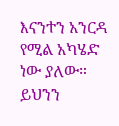እናንተን አንርዳ የሚል አካሄድ ነው ያለው። ይህንን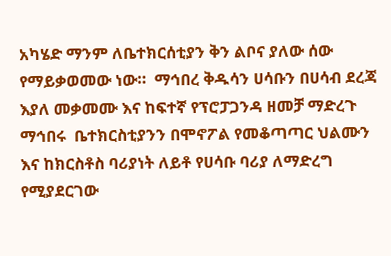አካሄድ ማንም ለቤተክርሰቲያን ቅን ልቦና ያለው ሰው የማይቃወመው ነው።  ማኅበረ ቅዱሳን ሀሳቡን በሀሳብ ደረጃ እያለ መቃመሙ እና ከፍተኛ የፕሮፓጋንዳ ዘመቻ ማድረጉ ማኅበሩ  ቤተክርስቲያንን በሞኖፖል የመቆጣጣር ህልሙን እና ከክርስቶስ ባሪያነት ለይቶ የሀሳቡ ባሪያ ለማድረግ የሚያደርገው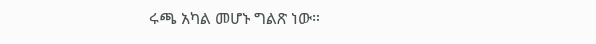ሩጫ አካል መሆኑ ግልጽ ነው።